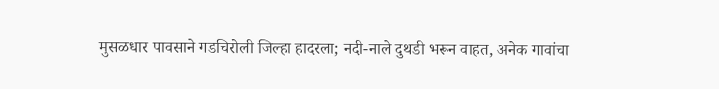मुसळधार पावसाने गडचिरोली जिल्हा हादरला; नदी-नाले दुथडी भरून वाहत, अनेक गावांचा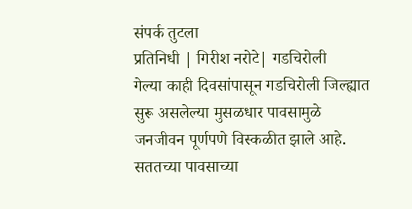संपर्क तुटला
प्रतिनिधी | गिरीश नरोटे| गडचिरोली
गेल्या काही दिवसांपासून गडचिरोली जिल्ह्यात सुरू असलेल्या मुसळधार पावसामुळे जनजीवन पूर्णपणे विस्कळीत झाले आहे. सततच्या पावसाच्या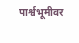पार्श्वभूमीवर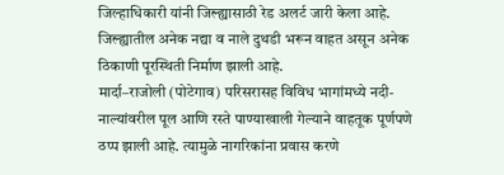जिल्हाधिकारी यांनी जिल्ह्यासाठी रेड अलर्ट जारी केला आहे. जिल्ह्यातील अनेक नद्या व नाले दुथडी भरून वाहत असून अनेक ठिकाणी पूरस्थिती निर्माण झाली आहे.
मार्दा–राजोली (पोटेगाव) परिसरासह विविध भागांमध्ये नदी-नाल्यांवरील पूल आणि रस्ते पाण्याखाली गेल्याने वाहतूक पूर्णपणे ठप्प झाली आहे. त्यामुळे नागरिकांना प्रवास करणे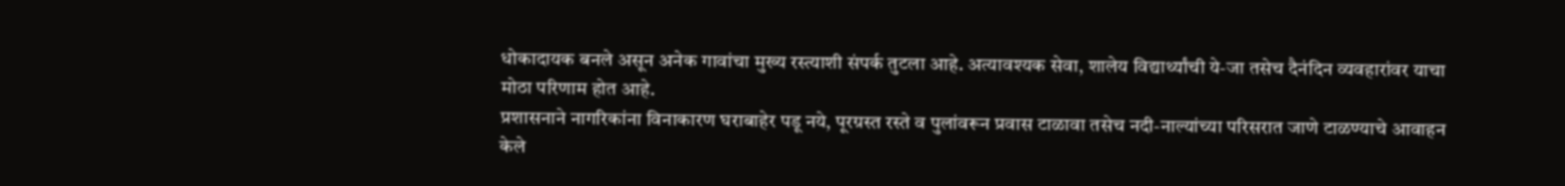धोकादायक बनले असून अनेक गावांचा मुख्य रस्त्याशी संपर्क तुटला आहे. अत्यावश्यक सेवा, शालेय विद्यार्थ्यांची ये-जा तसेच दैनंदिन व्यवहारांवर याचा मोठा परिणाम होत आहे.
प्रशासनाने नागरिकांना विनाकारण घराबाहेर पडू नये, पूरग्रस्त रस्ते व पुलांवरून प्रवास टाळावा तसेच नदी-नाल्यांच्या परिसरात जाणे टाळण्याचे आवाहन केले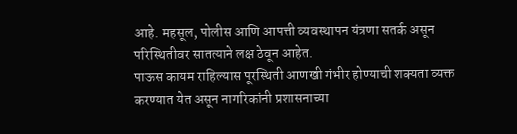आहे. महसूल, पोलीस आणि आपत्ती व्यवस्थापन यंत्रणा सतर्क असून परिस्थितीवर सातत्याने लक्ष ठेवून आहेत.
पाऊस कायम राहिल्यास पूरस्थिती आणखी गंभीर होण्याची शक्यता व्यक्त करण्यात येत असून नागरिकांनी प्रशासनाच्या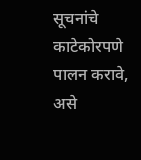सूचनांचे काटेकोरपणे पालन करावे, असे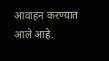आवाहन करण्यात आले आहे.